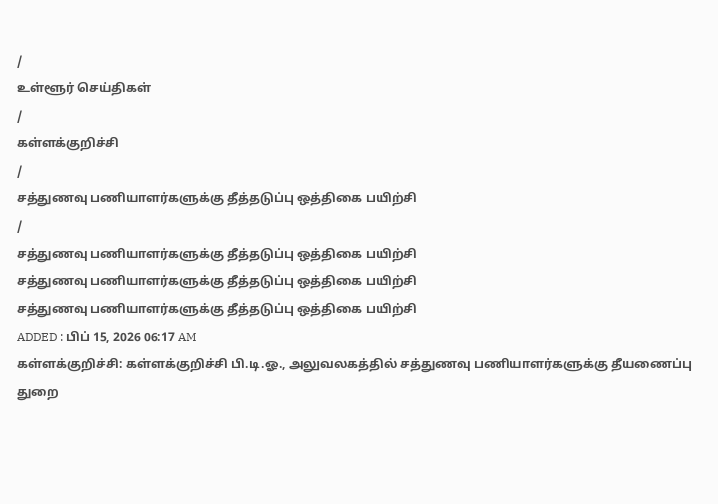/
உள்ளூர் செய்திகள்
/
கள்ளக்குறிச்சி
/
சத்துணவு பணியாளர்களுக்கு தீத்தடுப்பு ஒத்திகை பயிற்சி
/
சத்துணவு பணியாளர்களுக்கு தீத்தடுப்பு ஒத்திகை பயிற்சி
சத்துணவு பணியாளர்களுக்கு தீத்தடுப்பு ஒத்திகை பயிற்சி
சத்துணவு பணியாளர்களுக்கு தீத்தடுப்பு ஒத்திகை பயிற்சி
ADDED : பிப் 15, 2026 06:17 AM
கள்ளக்குறிச்சி: கள்ளக்குறிச்சி பி.டி.ஓ., அலுவலகத்தில் சத்துணவு பணியாளர்களுக்கு தீயணைப்பு துறை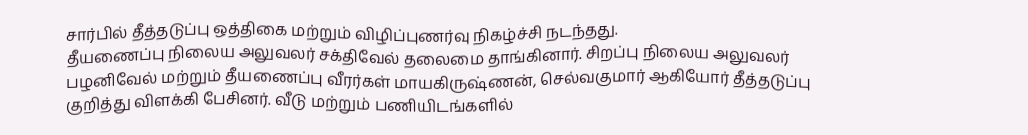சார்பில் தீத்தடுப்பு ஒத்திகை மற்றும் விழிப்புணர்வு நிகழ்ச்சி நடந்தது.
தீயணைப்பு நிலைய அலுவலர் சக்திவேல் தலைமை தாங்கினார். சிறப்பு நிலைய அலுவலர் பழனிவேல் மற்றும் தீயணைப்பு வீரர்கள் மாயகிருஷ்ணன், செல்வகுமார் ஆகியோர் தீத்தடுப்பு குறித்து விளக்கி பேசினர். வீடு மற்றும் பணியிடங்களில்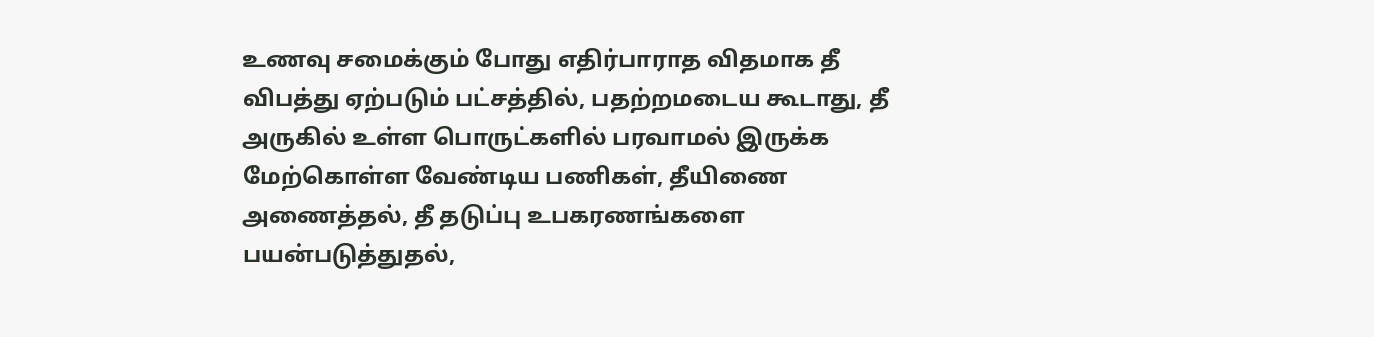உணவு சமைக்கும் போது எதிர்பாராத விதமாக தீ விபத்து ஏற்படும் பட்சத்தில், பதற்றமடைய கூடாது, தீ அருகில் உள்ள பொருட்களில் பரவாமல் இருக்க மேற்கொள்ள வேண்டிய பணிகள், தீயிணை அணைத்தல், தீ தடுப்பு உபகரணங்களை பயன்படுத்துதல்,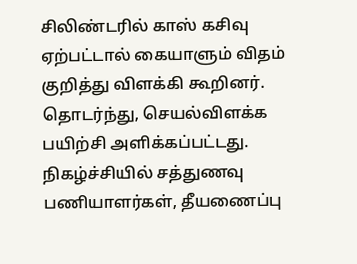சிலிண்டரில் காஸ் கசிவு ஏற்பட்டால் கையாளும் விதம் குறித்து விளக்கி கூறினர். தொடர்ந்து, செயல்விளக்க பயிற்சி அளிக்கப்பட்டது.
நிகழ்ச்சியில் சத்துணவு பணியாளர்கள், தீயணைப்பு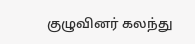குழுவினர் கலந்து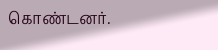கொண்டனர்.